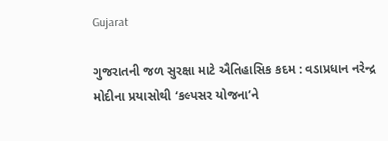Gujarat

ગુજરાતની જળ સુરક્ષા માટે ઐતિહાસિક કદમ : વડાપ્રધાન નરેન્દ્ર મોદીના પ્રયાસોથી ‘કલ્પસર યોજના’ને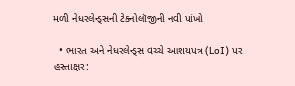મળી નેધરલેન્ડ્સની ટેક્નોલૉજીની નવી પાંખો

  • ભારત અને નેધરલેન્ડ્સ વચ્ચે આશયપત્ર (LoI) પર હસ્તાક્ષર: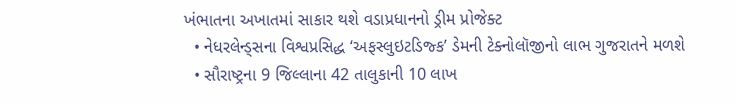ખંભાતના અખાતમાં સાકાર થશે વડાપ્રધાનનો ડ્રીમ પ્રોજેક્ટ
  • નેધરલેન્ડ્સના વિશ્વપ્રસિદ્ધ ‘અફસ્લુઇટડિજ્ક’ ડેમની ટેક્નોલૉજીનો લાભ ગુજરાતને મળશે
  • સૌરાષ્ટ્રના 9 જિલ્લાના 42 તાલુકાની 10 લાખ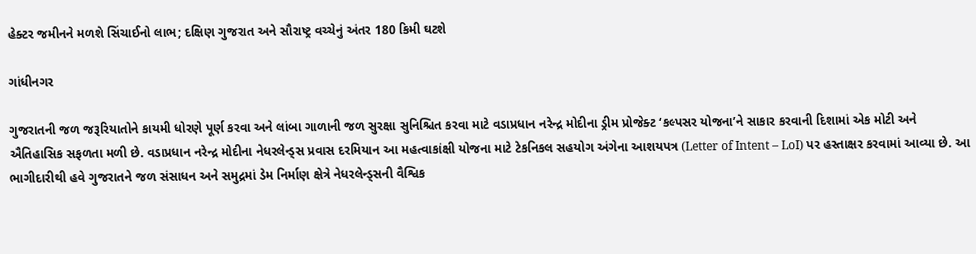હેક્ટર જમીનને મળશે સિંચાઈનો લાભ; દક્ષિણ ગુજરાત અને સૌરાષ્ટ્ર વચ્ચેનું અંતર 180 કિમી ઘટશે

ગાંધીનગર

ગુજરાતની જળ જરૂરિયાતોને કાયમી ધોરણે પૂર્ણ કરવા અને લાંબા ગાળાની જળ સુરક્ષા સુનિશ્ચિત કરવા માટે વડાપ્રધાન નરેન્દ્ર મોદીના ડ્રીમ પ્રોજેક્ટ ‘કલ્પસર યોજના’ને સાકાર કરવાની દિશામાં એક મોટી અને ઐતિહાસિક સફળતા મળી છે. વડાપ્રધાન નરેન્દ્ર મોદીના નેધરલેન્ડ્સ પ્રવાસ દરમિયાન આ મહત્વાકાંક્ષી યોજના માટે ટેકનિકલ સહયોગ અંગેના આશયપત્ર (Letter of Intent – LoI) પર હસ્તાક્ષર કરવામાં આવ્યા છે. આ ભાગીદારીથી હવે ગુજરાતને જળ સંસાધન અને સમુદ્રમાં ડેમ નિર્માણ ક્ષેત્રે નેધરલેન્ડ્સની વૈશ્વિક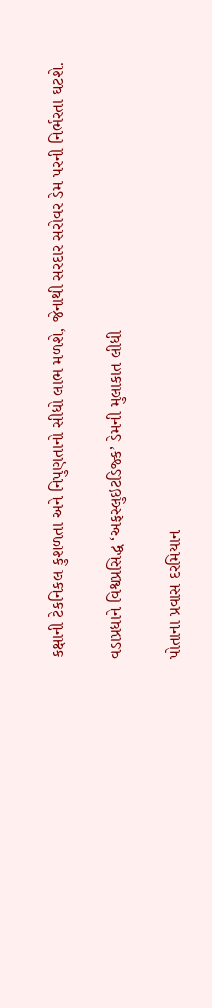કક્ષાની ટેકનિકલ કુશળતા અને નિપુણતાનો સીધો લાભ મળશે, જેનાથી સરદાર સરોવર ડેમ પરની નિર્ભરતા ઘટશે.

વડાપ્રધાને વિશ્વપ્રસિદ્ધ ‘અફસ્લુઇટડિજ્ક’ ડેમની મુલાકાત લીધી

પોતાના પ્રવાસ દરમિયાન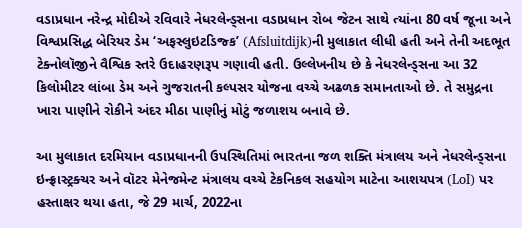વડાપ્રધાન નરેન્દ્ર મોદીએ રવિવારે નેધરલેન્ડ્સના વડાપ્રધાન રોબ જેટન સાથે ત્યાંના 80 વર્ષ જૂના અને વિશ્વપ્રસિદ્ધ બેરિયર ડેમ ‘અફસ્લુઇટડિજ્ક’ (Afsluitdijk)ની મુલાકાત લીધી હતી અને તેની અદભૂત ટેક્નોલૉજીને વૈશ્વિક સ્તરે ઉદાહરણરૂપ ગણાવી હતી. ઉલ્લેખનીય છે કે નેધરલેન્ડ્સના આ 32 કિલોમીટર લાંબા ડેમ અને ગુજરાતની કલ્પસર યોજના વચ્ચે અઢળક સમાનતાઓ છે. તે સમુદ્રના ખારા પાણીને રોકીને અંદર મીઠા પાણીનું મોટું જળાશય બનાવે છે.

આ મુલાકાત દરમિયાન વડાપ્રધાનની ઉપસ્થિતિમાં ભારતના જળ શક્તિ મંત્રાલય અને નેધરલેન્ડ્સના ઇન્ફ્રાસ્ટ્રક્ચર અને વૉટર મેનેજમેન્ટ મંત્રાલય વચ્ચે ટેકનિકલ સહયોગ માટેના આશયપત્ર (LoI) પર હસ્તાક્ષર થયા હતા, જે 29 માર્ચ, 2022ના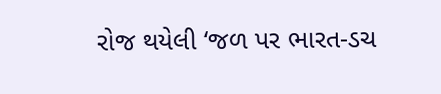રોજ થયેલી ‘જળ પર ભારત-ડચ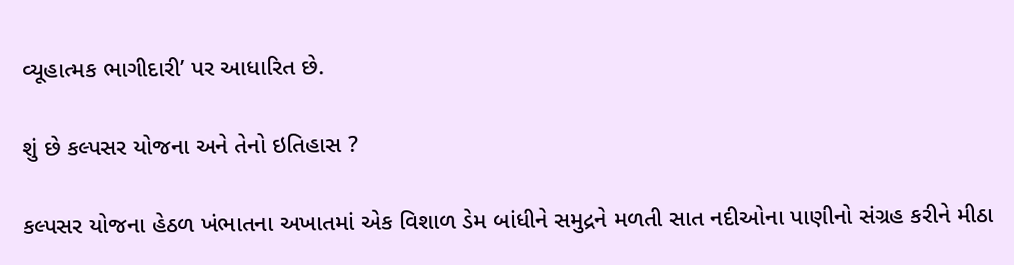વ્યૂહાત્મક ભાગીદારી’ પર આધારિત છે.

શું છે કલ્પસર યોજના અને તેનો ઇતિહાસ ?

કલ્પસર યોજના હેઠળ ખંભાતના અખાતમાં એક વિશાળ ડેમ બાંધીને સમુદ્રને મળતી સાત નદીઓના પાણીનો સંગ્રહ કરીને મીઠા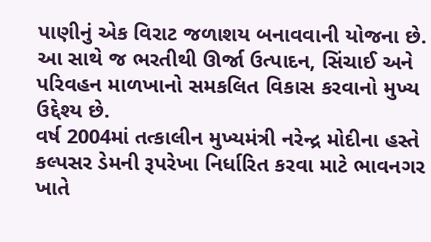પાણીનું એક વિરાટ જળાશય બનાવવાની યોજના છે. આ સાથે જ ભરતીથી ઊર્જા ઉત્પાદન, સિંચાઈ અને પરિવહન માળખાનો સમકલિત વિકાસ કરવાનો મુખ્ય ઉદ્દેશ્ય છે.
વર્ષ 2004માં તત્કાલીન મુખ્યમંત્રી નરેન્દ્ર મોદીના હસ્તે કલ્પસર ડેમની રૂપરેખા નિર્ધારિત કરવા માટે ભાવનગર ખાતે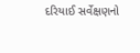દરિયાઈ સર્વેક્ષણનો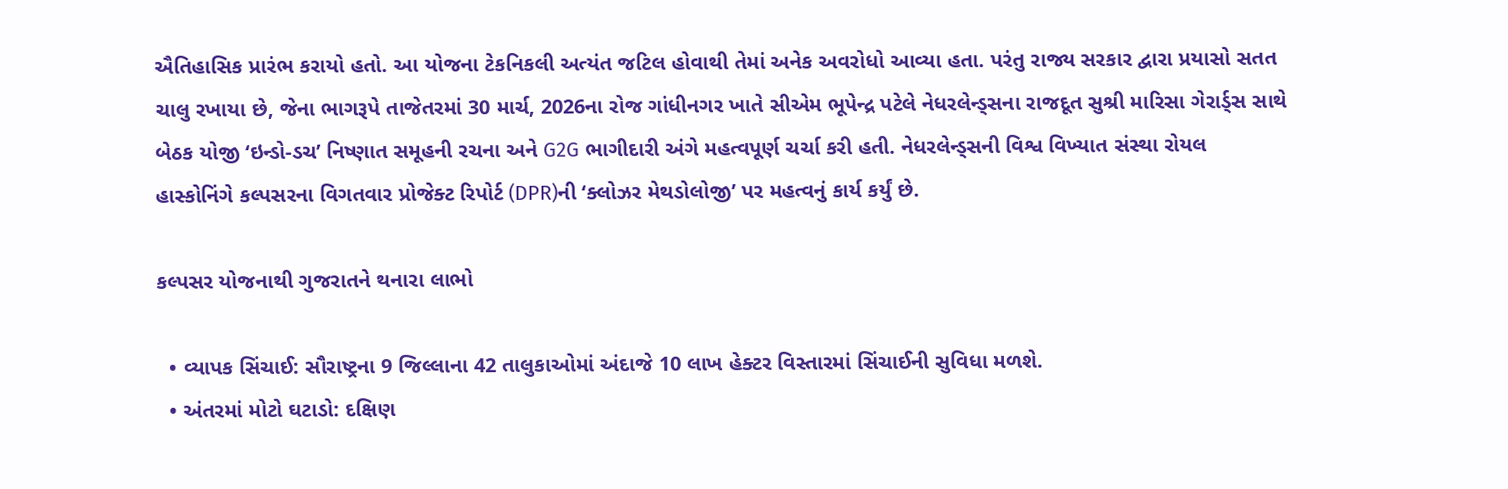ઐતિહાસિક પ્રારંભ કરાયો હતો. આ યોજના ટેકનિકલી અત્યંત જટિલ હોવાથી તેમાં અનેક અવરોધો આવ્યા હતા. પરંતુ રાજ્ય સરકાર દ્વારા પ્રયાસો સતત ચાલુ રખાયા છે, જેના ભાગરૂપે તાજેતરમાં 30 માર્ચ, 2026ના રોજ ગાંધીનગર ખાતે સીએમ ભૂપેન્દ્ર પટેલે નેધરલેન્ડ્સના રાજદૂત સુશ્રી મારિસા ગેરાર્ડ્સ સાથે બેઠક યોજી ‘ઇન્ડો-ડચ’ નિષ્ણાત સમૂહની રચના અને G2G ભાગીદારી અંગે મહત્વપૂર્ણ ચર્ચા કરી હતી. નેધરલેન્ડ્સની વિશ્વ વિખ્યાત સંસ્થા રોયલ હાસ્કોનિંગે કલ્પસરના વિગતવાર પ્રોજેક્ટ રિપોર્ટ (DPR)ની ‘ક્લોઝર મેથડોલોજી’ પર મહત્વનું કાર્ય કર્યું છે.

કલ્પસર યોજનાથી ગુજરાતને થનારા લાભો

  • વ્યાપક સિંચાઈ: સૌરાષ્ટ્રના 9 જિલ્લાના 42 તાલુકાઓમાં અંદાજે 10 લાખ હેક્ટર વિસ્તારમાં સિંચાઈની સુવિધા મળશે.
  • અંતરમાં મોટો ઘટાડો: દક્ષિણ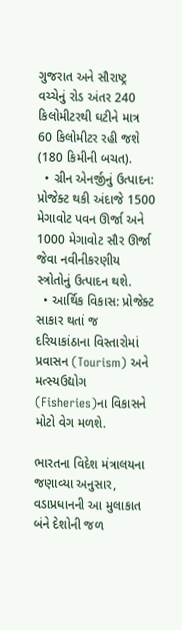ગુજરાત અને સૌરાષ્ટ્ર વચ્ચેનું રોડ અંતર 240 કિલોમીટરથી ઘટીને માત્ર 60 કિલોમીટર રહી જશે (180 કિમીની બચત).
  • ગ્રીન એનર્જીનું ઉત્પાદન: પ્રોજેક્ટ થકી અંદાજે 1500 મેગાવોટ પવન ઊર્જા અને 1000 મેગાવોટ સૌર ઊર્જા જેવા નવીનીકરણીય સ્ત્રોતોનું ઉત્પાદન થશે.
  • આર્થિક વિકાસ: પ્રોજેક્ટ સાકાર થતાં જ દરિયાકાંઠાના વિસ્તારોમાં પ્રવાસન (Tourism) અને મત્સ્યઉદ્યોગ (Fisheries)ના વિકાસને મોટો વેગ મળશે.

ભારતના વિદેશ મંત્રાલયના જણાવ્યા અનુસાર, વડાપ્રધાનની આ મુલાકાત બંને દેશોની જળ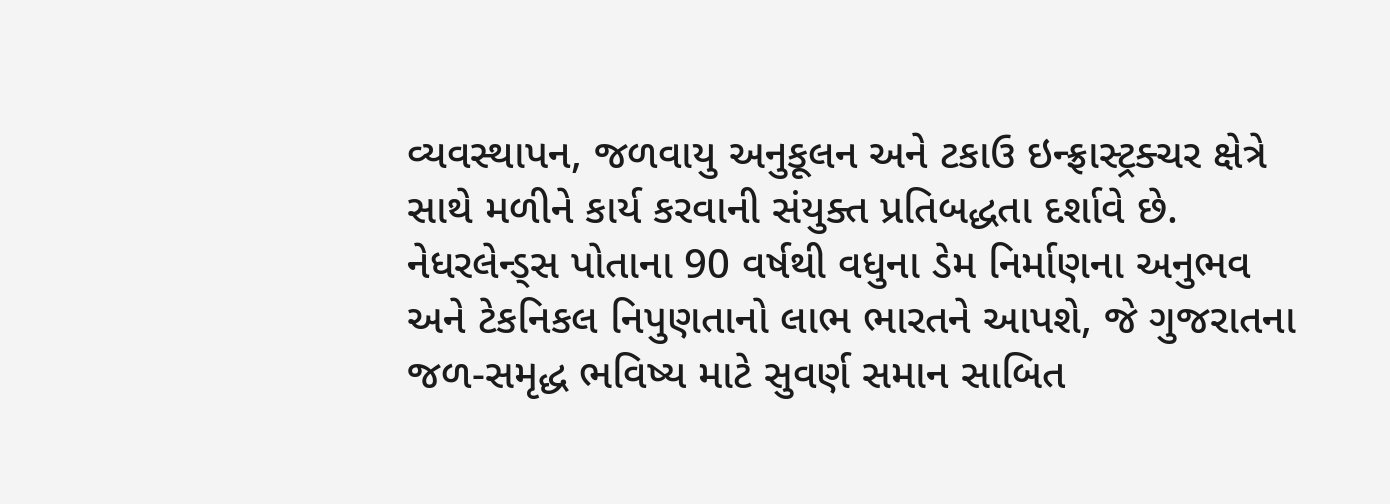વ્યવસ્થાપન, જળવાયુ અનુકૂલન અને ટકાઉ ઇન્ફ્રાસ્ટ્રક્ચર ક્ષેત્રે સાથે મળીને કાર્ય કરવાની સંયુક્ત પ્રતિબદ્ધતા દર્શાવે છે. નેધરલેન્ડ્સ પોતાના 90 વર્ષથી વધુના ડેમ નિર્માણના અનુભવ અને ટેકનિકલ નિપુણતાનો લાભ ભારતને આપશે, જે ગુજરાતના જળ-સમૃદ્ધ ભવિષ્ય માટે સુવર્ણ સમાન સાબિત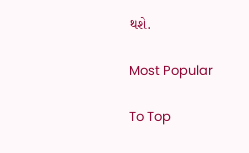થશે.

Most Popular

To Top